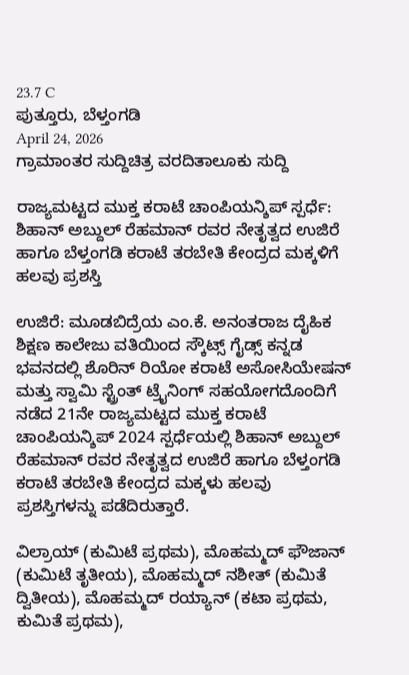23.7 C
ಪುತ್ತೂರು, ಬೆಳ್ತಂಗಡಿ
April 24, 2026
ಗ್ರಾಮಾಂತರ ಸುದ್ದಿಚಿತ್ರ ವರದಿತಾಲೂಕು ಸುದ್ದಿ

ರಾಜ್ಯಮಟ್ಟದ ಮುಕ್ತ ಕರಾಟೆ ಚಾಂಪಿಯನ್ಶಿಪ್ ಸ್ಪರ್ಧೆ: ಶಿಹಾನ್ ಅಬ್ದುಲ್ ರೆಹಮಾನ್ ರವರ ನೇತೃತ್ವದ ಉಜಿರೆ ಹಾಗೂ ಬೆಳ್ತಂಗಡಿ ಕರಾಟೆ ತರಬೇತಿ ಕೇಂದ್ರದ ಮಕ್ಕಳಿಗೆ ಹಲವು ಪ್ರಶಸ್ತಿ

ಉಜಿರೆ: ಮೂಡಬಿದ್ರೆಯ ಎಂ.ಕೆ. ಅನಂತರಾಜ ದೈಹಿಕ ಶಿಕ್ಷಣ ಕಾಲೇಜು ವತಿಯಿಂದ ಸ್ಕೌಟ್ಸ್ ಗೈಡ್ಸ್ ಕನ್ನಡ ಭವನದಲ್ಲಿ ಶೊರಿನ್ ರಿಯೋ ಕರಾಟೆ ಅಸೋಸಿಯೇಷನ್ ಮತ್ತು ಸ್ವಾಮಿ ಸ್ಟ್ರೆಂತ್ ಟ್ರೈನಿಂಗ್ ಸಹಯೋಗದೊಂದಿಗೆ ನಡೆದ 21ನೇ ರಾಜ್ಯಮಟ್ಟದ ಮುಕ್ತ ಕರಾಟೆ ಚಾಂಪಿಯನ್ಶಿಪ್ 2024 ಸ್ಪರ್ಧೆಯಲ್ಲಿ ಶಿಹಾನ್ ಅಬ್ದುಲ್ ರೆಹಮಾನ್ ರವರ ನೇತೃತ್ವದ ಉಜಿರೆ ಹಾಗೂ ಬೆಳ್ತಂಗಡಿ ಕರಾಟೆ ತರಬೇತಿ ಕೇಂದ್ರದ ಮಕ್ಕಳು ಹಲವು ಪ್ರಶಸ್ತಿಗಳನ್ನು ಪಡೆದಿರುತ್ತಾರೆ.

ವಿಲ್ರಾಯ್ (ಕುಮಿಟೆ ಪ್ರಥಮ), ಮೊಹಮ್ಮದ್ ಫೌಜಾನ್ (ಕುಮಿಟೆ ತೃತೀಯ), ಮೊಹಮ್ಮದ್ ನಶೀತ್ (ಕುಮಿತೆ ದ್ವಿತೀಯ), ಮೊಹಮ್ಮದ್ ರಯ್ಯಾನ್ (ಕಟಾ ಪ್ರಥಮ, ಕುಮಿತೆ ಪ್ರಥಮ),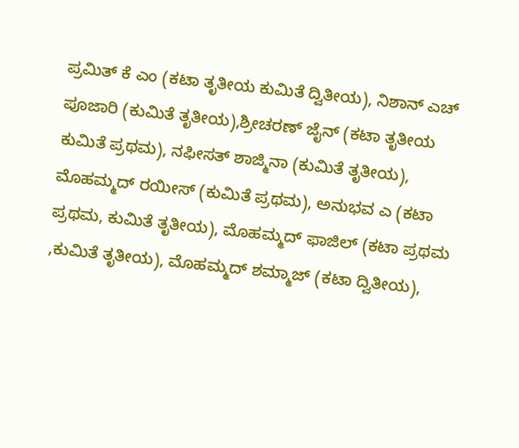ಪ್ರಮಿತ್ ಕೆ ಎಂ (ಕಟಾ ತೃತೀಯ ಕುಮಿತೆ ದ್ವಿತೀಯ), ನಿಶಾನ್ ಎಚ್ ಪೂಜಾರಿ (ಕುಮಿತೆ ತೃತೀಯ),ಶ್ರೀಚರಣ್ ಜೈನ್ (ಕಟಾ ತೃತೀಯ ಕುಮಿತೆ ಪ್ರಥಮ), ನಫೀಸತ್ ಶಾಜ್ಮಿನಾ (ಕುಮಿತೆ ತೃತೀಯ), ಮೊಹಮ್ಮದ್ ರಯೀಸ್ (ಕುಮಿತೆ ಪ್ರಥಮ), ಅನುಭವ ಎ (ಕಟಾ ಪ್ರಥಮ, ಕುಮಿತೆ ತೃತೀಯ), ಮೊಹಮ್ಮದ್ ಫಾಜಿಲ್ (ಕಟಾ ಪ್ರಥಮ ,ಕುಮಿತೆ ತೃತೀಯ), ಮೊಹಮ್ಮದ್ ಶಮ್ಮಾಜ್ (ಕಟಾ ದ್ವಿತೀಯ),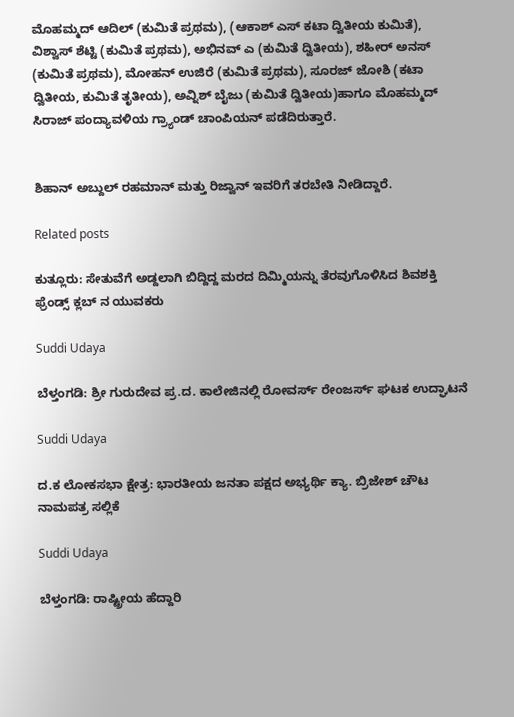ಮೊಹಮ್ಮದ್ ಆದಿಲ್ (ಕುಮಿತೆ ಪ್ರಥಮ), (ಆಕಾಶ್ ಎಸ್ ಕಟಾ ದ್ವಿತೀಯ ಕುಮಿತೆ),
ವಿಶ್ವಾಸ್ ಶೆಟ್ಟಿ (ಕುಮಿತೆ ಪ್ರಥಮ), ಅಭಿನವ್ ಎ (ಕುಮಿತೆ ದ್ವಿತೀಯ), ಶಹೀರ್ ಅನಸ್ (ಕುಮಿತೆ ಪ್ರಥಮ), ಮೋಹನ್ ಉಜಿರೆ (ಕುಮಿತೆ ಪ್ರಥಮ), ಸೂರಜ್ ಜೋಶಿ (ಕಟಾ ದ್ವಿತೀಯ, ಕುಮಿತೆ ತೃತೀಯ), ಅವ್ನಿಶ್ ಬೈಜು (ಕುಮಿತೆ ದ್ವಿತೀಯ)ಹಾಗೂ ಮೊಹಮ್ಮದ್ ಸಿರಾಜ್ ಪಂದ್ಯಾವಳಿಯ ಗ್ರ್ಯಾಂಡ್ ಚಾಂಪಿಯನ್ ಪಡೆದಿರುತ್ತಾರೆ.


ಶಿಹಾನ್ ಅಬ್ದುಲ್ ರಹಮಾನ್ ಮತ್ತು ರಿಜ್ವಾನ್ ಇವರಿಗೆ ತರಬೇತಿ ನೀಡಿದ್ದಾರೆ.

Related posts

ಕುತ್ಲೂರು: ಸೇತುವೆಗೆ ಅಡ್ದಲಾಗಿ ಬಿದ್ದಿದ್ದ ಮರದ ದಿಮ್ಮಿಯನ್ನು ತೆರವುಗೊಳಿಸಿದ ಶಿವಶಕ್ತಿ ಫ್ರೆಂಡ್ಸ್ ಕ್ಲಬ್ ನ ಯುವಕರು

Suddi Udaya

ಬೆಳ್ತಂಗಡಿ: ಶ್ರೀ ಗುರುದೇವ ಪ್ರ.ದ. ಕಾಲೇಜಿನಲ್ಲಿ ರೋವರ್ಸ್ ರೇಂಜರ್ಸ್ ಘಟಕ ಉದ್ಘಾಟನೆ

Suddi Udaya

ದ.ಕ ಲೋಕಸಭಾ ಕ್ಷೇತ್ರ: ಭಾರತೀಯ ಜನತಾ ಪಕ್ಷದ ಅಭ್ಯರ್ಥಿ ಕ್ಯಾ. ಬ್ರಿಜೇಶ್ ಚೌಟ ನಾಮಪತ್ರ ಸಲ್ಲಿಕೆ

Suddi Udaya

ಬೆಳ್ತಂಗಡಿ: ರಾಷ್ಟ್ರೀಯ ಹೆದ್ದಾರಿ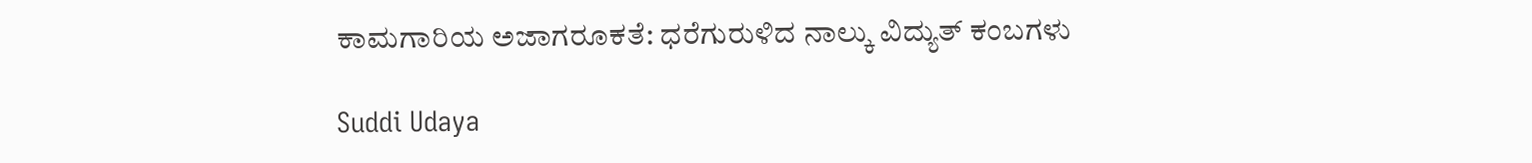ಕಾಮಗಾರಿಯ ಅಜಾಗರೂಕತೆ: ಧರೆಗುರುಳಿದ ನಾಲ್ಕು ವಿದ್ಯುತ್ ಕಂಬಗಳು

Suddi Udaya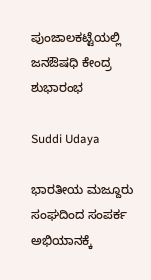ಪುಂಜಾಲಕಟ್ಟೆಯಲ್ಲಿ ಜನಔಷಧಿ ಕೇಂದ್ರ ಶುಭಾರಂಭ

Suddi Udaya

ಭಾರತೀಯ ಮಜ್ದೂರು ಸಂಘದಿಂದ ಸಂಪರ್ಕ ಅಭಿಯಾನಕ್ಕೆ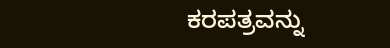ಕರಪತ್ರವನ್ನು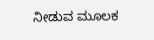ನೀಡುವ ಮೂಲಕ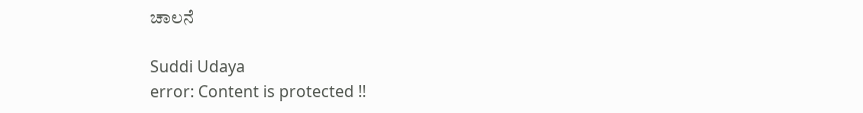ಚಾಲನೆ

Suddi Udaya
error: Content is protected !!